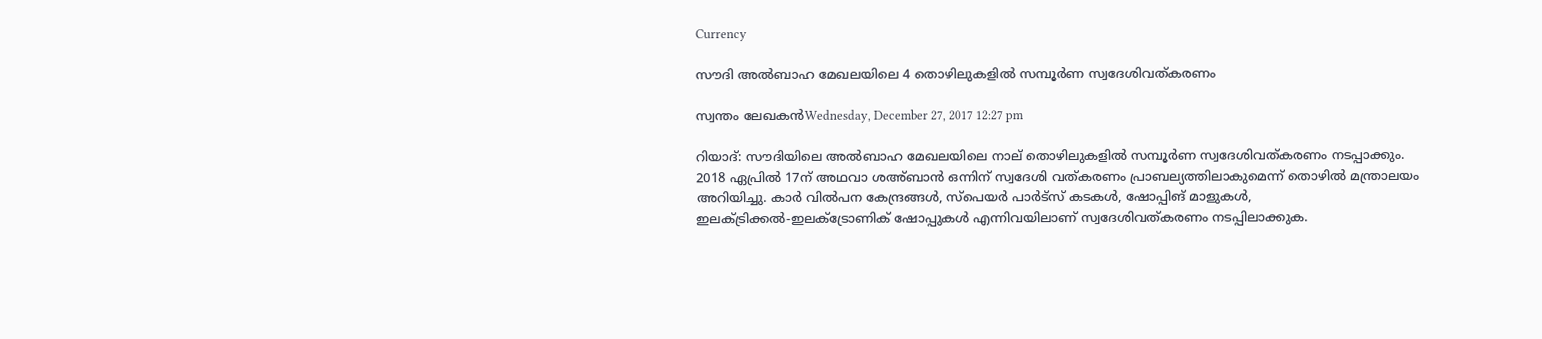Currency

സൗദി അല്‍ബാഹ മേഖലയിലെ 4 തൊഴിലുകളില്‍ സമ്പൂര്‍ണ സ്വദേശിവത്കരണം

സ്വന്തം ലേഖകന്‍Wednesday, December 27, 2017 12:27 pm

റിയാദ്: സൗദിയിലെ അല്‍ബാഹ മേഖലയിലെ നാല് തൊഴിലുകളില്‍ സമ്പൂര്‍ണ സ്വദേശിവത്കരണം നടപ്പാക്കും. 2018 ഏപ്രില്‍ 17ന് അഥവാ ശഅ്ബാന്‍ ഒന്നിന് സ്വദേശി വത്കരണം പ്രാബല്യത്തിലാകുമെന്ന് തൊഴില്‍ മന്ത്രാലയം അറിയിച്ചു. കാര്‍ വില്‍പന കേന്ദ്രങ്ങള്‍, സ്‌പെയര്‍ പാര്‍ട്‌സ് കടകള്‍, ഷോപ്പിങ് മാളുകള്‍, ഇലക്ട്രിക്കല്‍-ഇലക്ട്രോണിക് ഷോപ്പുകള്‍ എന്നിവയിലാണ് സ്വദേശിവത്കരണം നടപ്പിലാക്കുക.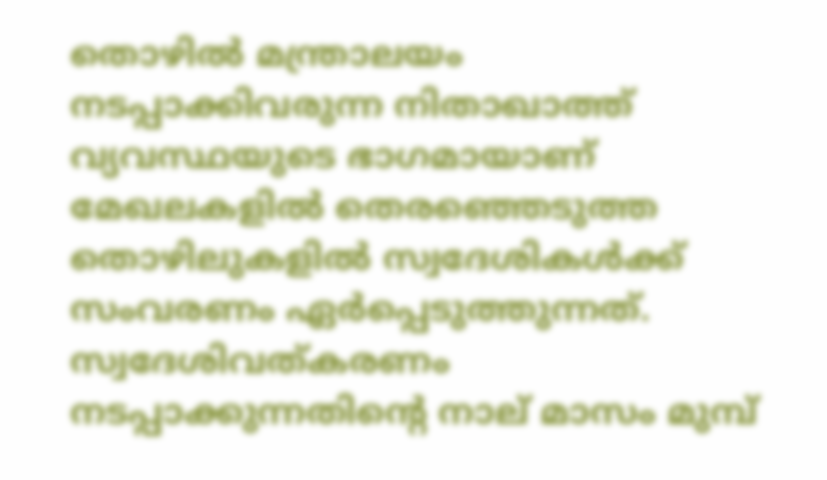തൊഴില്‍ മന്ത്രാലയം നടപ്പാക്കിവരുന്ന നിതാഖാത്ത് വ്യവസ്ഥയുടെ ഭാഗമായാണ് മേഖലകളില്‍ തെരഞ്ഞെടുത്ത തൊഴിലുകളില്‍ സ്വദേശികള്‍ക്ക് സംവരണം ഏര്‍പ്പെടുത്തുന്നത്. സ്വദേശിവത്കരണം നടപ്പാക്കുന്നതിന്റെ നാല് മാസം മുമ്പ്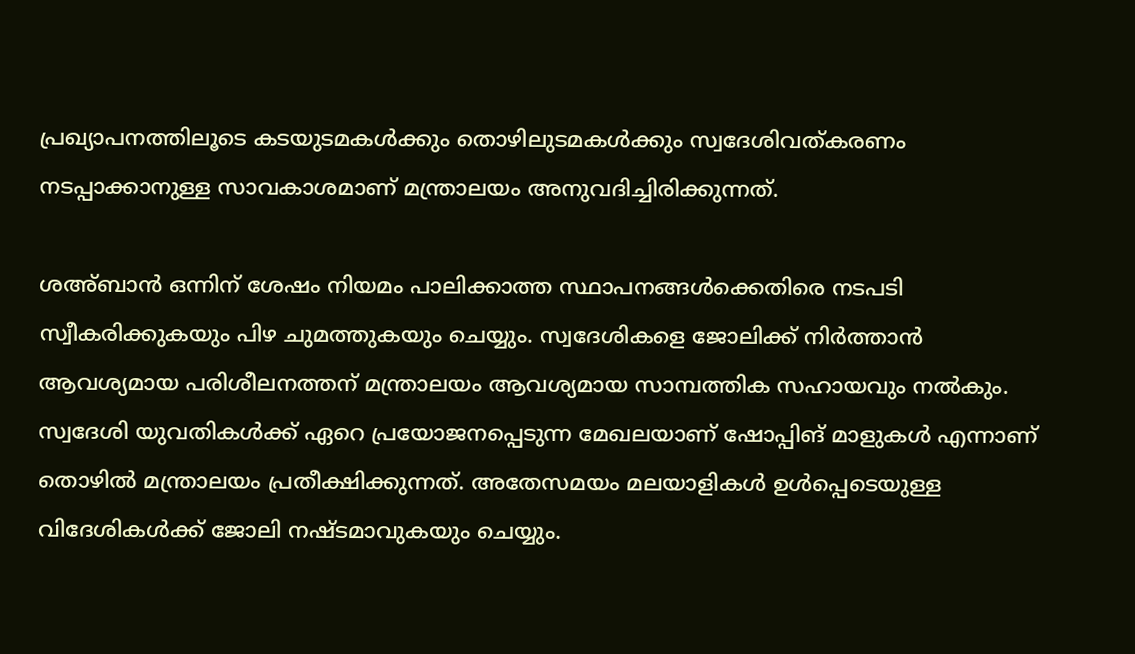പ്രഖ്യാപനത്തിലൂടെ കടയുടമകള്‍ക്കും തൊഴിലുടമകള്‍ക്കും സ്വദേശിവത്കരണം നടപ്പാക്കാനുള്ള സാവകാശമാണ് മന്ത്രാലയം അനുവദിച്ചിരിക്കുന്നത്.

ശഅ്ബാന്‍ ഒന്നിന് ശേഷം നിയമം പാലിക്കാത്ത സ്ഥാപനങ്ങള്‍ക്കെതിരെ നടപടി സ്വീകരിക്കുകയും പിഴ ചുമത്തുകയും ചെയ്യും. സ്വദേശികളെ ജോലിക്ക് നിര്‍ത്താന്‍ ആവശ്യമായ പരിശീലനത്തന് മന്ത്രാലയം ആവശ്യമായ സാമ്പത്തിക സഹായവും നല്‍കും. സ്വദേശി യുവതികള്‍ക്ക് ഏറെ പ്രയോജനപ്പെടുന്ന മേഖലയാണ് ഷോപ്പിങ് മാളുകള്‍ എന്നാണ് തൊഴില്‍ മന്ത്രാലയം പ്രതീക്ഷിക്കുന്നത്. അതേസമയം മലയാളികള്‍ ഉള്‍പ്പെടെയുള്ള വിദേശികള്‍ക്ക് ജോലി നഷ്ടമാവുകയും ചെയ്യും.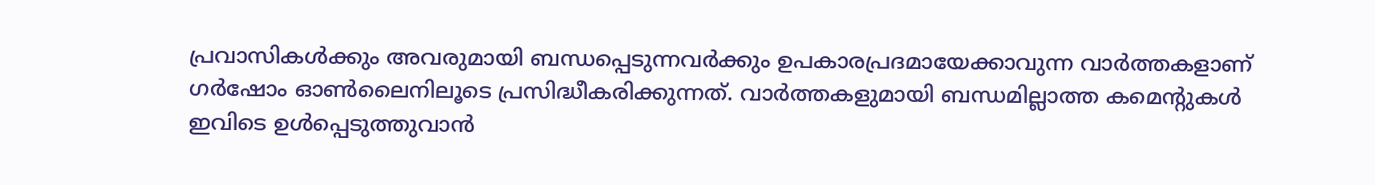പ്രവാസികൾക്കും അവരുമായി ബന്ധപ്പെടുന്നവർക്കും ഉപകാരപ്രദമായേക്കാവുന്ന വാർത്തകളാണ് ഗർഷോം ഓൺലൈനിലൂടെ പ്രസിദ്ധീകരിക്കുന്നത്. വാർത്തകളുമായി ബന്ധമില്ലാത്ത കമെന്റുകൾ ഇവിടെ ഉൾപ്പെടുത്തുവാൻ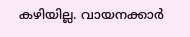കഴിയില്ല. വായനക്കാർ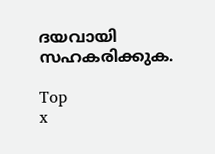ദയവായി സഹകരിക്കുക.

Top
x